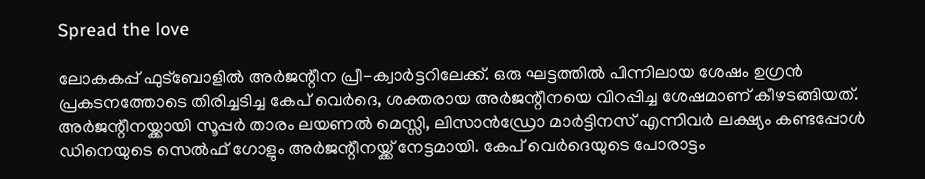Spread the love

ലോകകപ്പ് ഫുട്‌ബോളില്‍ അര്‍ജന്റീന പ്രീ-ക്വാര്‍ട്ടറിലേക്ക്. ഒരു ഘട്ടത്തില്‍ പിന്നിലായ ശേഷം ഉഗ്രന്‍ പ്രകടനത്തോടെ തിരിച്ചടിച്ച കേപ് വെര്‍ദെ, ശക്തരായ അര്‍ജന്റീനയെ വിറപ്പിച്ച ശേഷമാണ് കീഴടങ്ങിയത്. അര്‍ജന്റീനയ്ക്കായി സൂപ്പര്‍ താരം ലയണല്‍ മെസ്സി, ലിസാന്‍ഡ്രോ മാര്‍ട്ടിനസ് എന്നിവര്‍ ലക്ഷ്യം കണ്ടപ്പോള്‍ ഡിനെയുടെ സെല്‍ഫ് ഗോളും അര്‍ജന്റീനയ്ക്ക് നേട്ടമായി. കേപ് വെര്‍ദെയുടെ പോരാട്ടം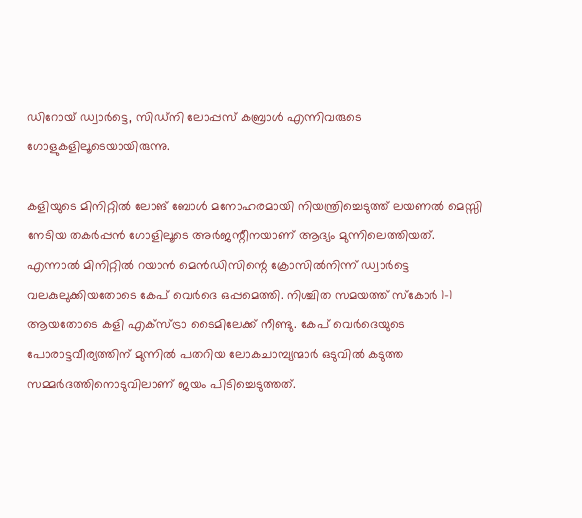ഡിറോയ് ഡ്വാര്‍ട്ടെ, സിഡ്നി ലോപ്പസ് കബ്രാള്‍ എന്നിവരുടെ ഗോളുകളിലൂടെയായിരുന്നു.

കളിയുടെ മിനിറ്റില്‍ ലോങ് ബോള്‍ മനോഹരമായി നിയന്ത്രിച്ചെടുത്ത് ലയണല്‍ മെസ്സി നേടിയ തകര്‍പ്പന്‍ ഗോളിലൂടെ അര്‍ജന്റീനയാണ് ആദ്യം മുന്നിലെത്തിയത്. എന്നാല്‍ മിനിറ്റില്‍ റയാന്‍ മെന്‍ഡിസിന്റെ ക്രോസില്‍നിന്ന് ഡ്വാര്‍ട്ടെ വലകുലുക്കിയതോടെ കേപ് വെര്‍ദെ ഒപ്പമെത്തി. നിശ്ചിത സമയത്ത് സ്‌കോര്‍ 1-1 ആയതോടെ കളി എക്സ്ട്രാ ടൈമിലേക്ക് നീണ്ടു. കേപ് വെര്‍ദെയുടെ പോരാട്ടവീര്യത്തിന് മുന്നില്‍ പതറിയ ലോകചാമ്പ്യന്മാര്‍ ഒടുവില്‍ കടുത്ത സമ്മര്‍ദത്തിനൊടുവിലാണ് ജയം പിടിച്ചെടുത്തത്.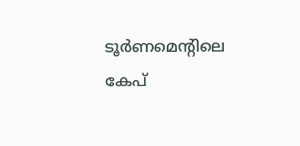ടൂര്‍ണമെന്റിലെ കേപ്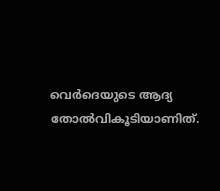വെര്‍ദെയുടെ ആദ്യ തോല്‍വികൂടിയാണിത്.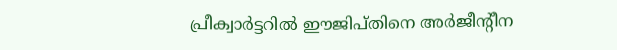പ്രീക്വാര്‍ട്ടറില്‍ ഈജിപ്തിനെ അര്‍ജീന്റീന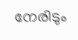നേരിടും